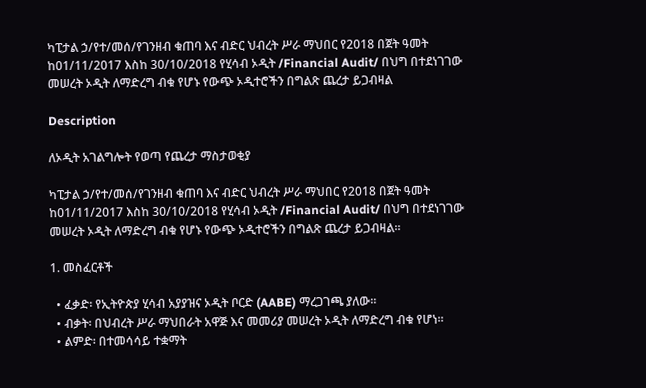ካፒታል ኃ/የተ/መሰ/የገንዘብ ቁጠባ እና ብድር ህብረት ሥራ ማህበር የ2018 በጀት ዓመት ከ01/11/2017 እስከ 30/10/2018 የሂሳብ ኦዲት /Financial Audit/ በህግ በተደነገገው መሠረት ኦዲት ለማድረግ ብቁ የሆኑ የውጭ ኦዲተሮችን በግልጽ ጨረታ ይጋብዛል

Description

ለኦዲት አገልግሎት የወጣ የጨረታ ማስታወቂያ

ካፒታል ኃ/የተ/መሰ/የገንዘብ ቁጠባ እና ብድር ህብረት ሥራ ማህበር የ2018 በጀት ዓመት ከ01/11/2017 እስከ 30/10/2018 የሂሳብ ኦዲት /Financial Audit/ በህግ በተደነገገው መሠረት ኦዲት ለማድረግ ብቁ የሆኑ የውጭ ኦዲተሮችን በግልጽ ጨረታ ይጋብዛል።

1. መስፈርቶች

  • ፈቃድ፡ የኢትዮጵያ ሂሳብ አያያዝና ኦዲት ቦርድ (AABE) ማረጋገጫ ያለው።
  • ብቃት፡ በህብረት ሥራ ማህበራት አዋጅ እና መመሪያ መሠረት ኦዲት ለማድረግ ብቁ የሆነ።
  • ልምድ፡ በተመሳሳይ ተቋማት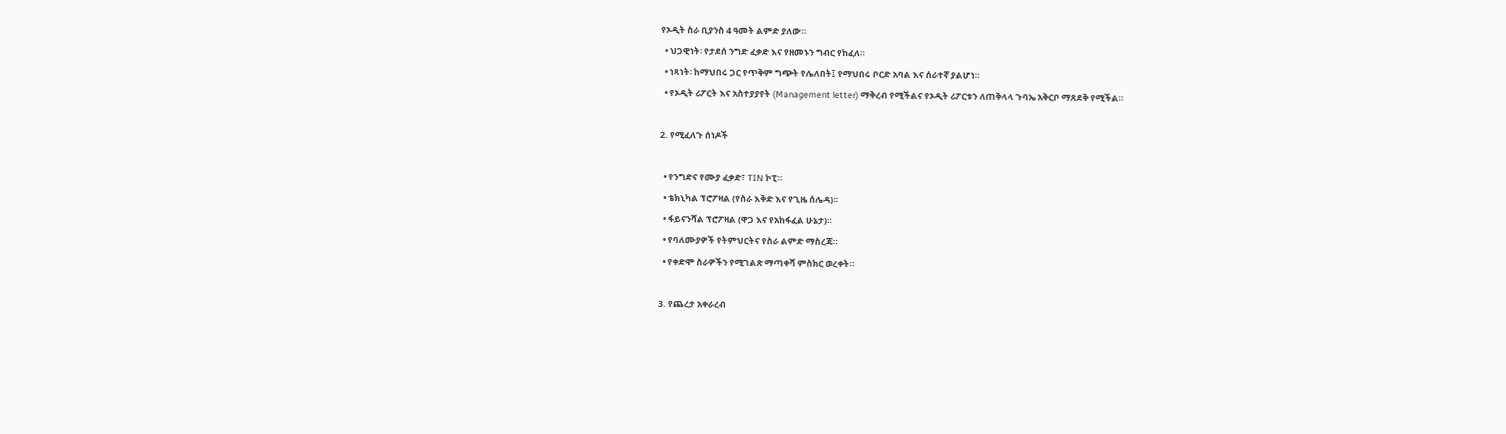የኦዲት ስራ ቢያንስ 4 ዓመት ልምድ ያለው።
  • ህጋዊነት፡ የታደሰ ንግድ ፈቃድ እና የዘመኑን ግብር የከፈለ።
  • ነጻነት፡ ከማህበሩ ጋር የጥቅም ግጭት የሌለበት፤ የማህበሩ ቦርድ አባል እና ሰራተኛ ያልሆነ።
  • የኦዲት ሪፖርት እና አስተያያየት (Management letter) ማቅረብ የሚችልና የኦዲት ሪፖርቱን ለጠቅላላ ጉባኤ አቅርቦ ማጸደቅ የሚችል።

2. የሚፈለጉ ሰነዶች

  • የንግድና የሙያ ፈቃድ፣ TIN ኮፒ።
  • ቴክኒካል ፕሮፖዛል (የስራ እቅድ እና የጊዜ ሰሌዳ)።
  • ፋይናንሻል ፕሮፖዛል (ዋጋ እና የአከፋፈል ሁኔታ)።
  • የባለሙያዎች የትምህርትና የስራ ልምድ ማስረጃ።
  • የቀድሞ ስራዎችን የሚገልጽ ማጣቀሻ ምስክር ወረቀት።

3. የጨረታ አቀራረብ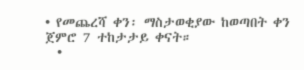• የመጨረሻ ቀን፡ ማስታወቂያው ከወጣበት ቀን ጀምሮ 7 ተከታታይ ቀናት።
  •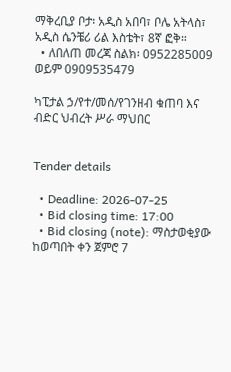ማቅረቢያ ቦታ፡ አዲስ አበባ፣ ቦሌ አትላስ፣ አዲስ ሴንቼሪ ሪል እስቴት፣ 8ኛ ፎቅ።
  • ለበለጠ መረጃ ስልክ፡ 0952285009 ወይም 0909535479

ካፒታል ኃ/የተ/መሰ/የገንዘብ ቁጠባ እና ብድር ህብረት ሥራ ማህበር


Tender details

  • Deadline: 2026-07-25
  • Bid closing time: 17:00
  • Bid closing (note): ማስታወቂያው ከወጣበት ቀን ጀምሮ 7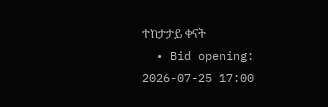ተከታታይ ቀናት
  • Bid opening: 2026-07-25 17:00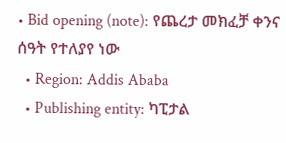• Bid opening (note): የጨረታ መክፈቻ ቀንና ሰዓት የተለያየ ነው
  • Region: Addis Ababa
  • Publishing entity: ካፒታል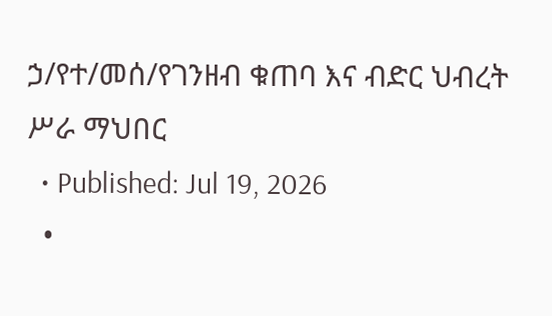ኃ/የተ/መሰ/የገንዘብ ቁጠባ እና ብድር ህብረት ሥራ ማህበር
  • Published: Jul 19, 2026
  •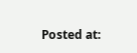Posted at: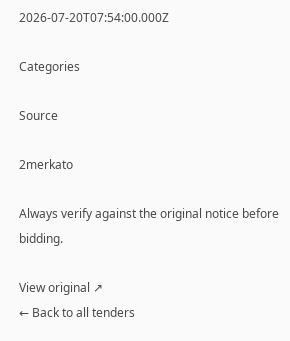2026-07-20T07:54:00.000Z

Categories

Source

2merkato

Always verify against the original notice before bidding.

View original ↗
← Back to all tenders